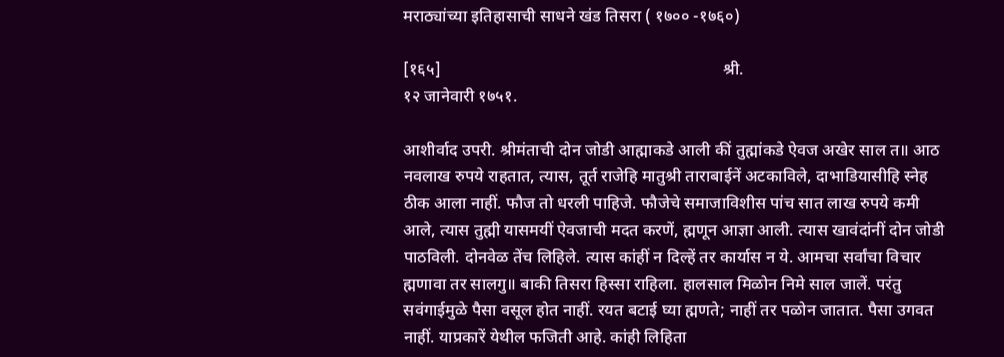मराठ्यांच्या इतिहासाची साधने खंड तिसरा ( १७०० -१७६०)

[१६५]                                                                    श्री.                                                       १२ जानेवारी १७५१.

आशीर्वाद उपरी. श्रीमंताची दोन जोडी आह्माकडे आली कीं तुह्मांकडे ऐवज अखेर साल त॥ आठ नवलाख रुपये राहतात, त्यास, तूर्त राजेहि मातुश्री ताराबाईनें अटकाविले, दाभाडियासीहि स्नेह ठीक आला नाहीं. फौज तो धरली पाहिजे. फौजेचे समाजाविशीस पांच सात लाख रुपये कमी आले, त्यास तुह्मी यासमयीं ऐवजाची मदत करणें, ह्मणून आज्ञा आली. त्यास खावंदांनीं दोन जोडी पाठविली. दोनवेळ तेंच लिहिले. त्यास कांहीं न दिल्हें तर कार्यास न ये. आमचा सर्वांचा विचार ह्मणावा तर सालगु॥ बाकी तिसरा हिस्सा राहिला. हालसाल मिळोन निमे साल जालें. परंतु सवंगाईमुळे पैसा वसूल होत नाहीं. रयत बटाई घ्या ह्मणते; नाहीं तर पळोन जातात. पैसा उगवत नाहीं. याप्रकारें येथील फजिती आहे. कांही लिहिता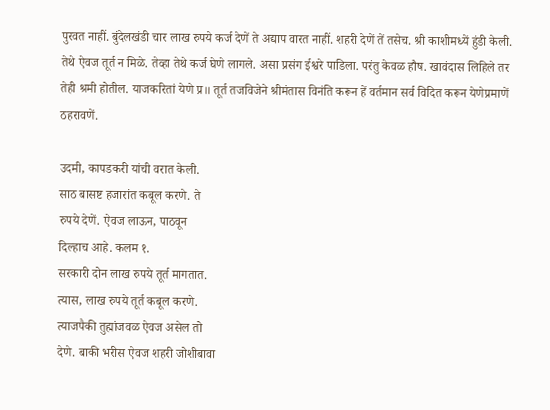पुरवत नाहीं. बुंदेलखंडी चार लाख रुपये कर्ज देणें ते अद्याप वारत नाहीं. शहरी देणें तें तसेच. श्री काशीमध्यें हुंडी केली. तेथे ऐवज तूर्त न मिळे. तेव्हा तेथे कर्ज घेणे लागले. असा प्रसंग ईश्वरे पाडिला. परंतु केवळ हौष. खावंदास लिहिले तर तेही श्रमी होतील. याजकरितां येणे प्र॥ तूर्त तजविजेने श्रीमंतास विनंति करून हें वर्तमान सर्व विदित करून येणेप्रमाणें ठहरावणें.

उदमी, कापडकरी यांची वरात केली.
साठ बासष्ट हजारांत कबूल करणे. ते
रुपये देणें. ऐवज लाऊन, पाठवून
दिल्हाच आहे. कलम १.
सरकारी दोन लाख रुपये तूर्त मागतात.
त्यास, लाख रुपये तूर्त कबूल करणे.
त्याजपैकी तुह्मांजवळ ऐवज असेल तो
देणे. बाकी भरीस ऐवज शहरी जोशीबावा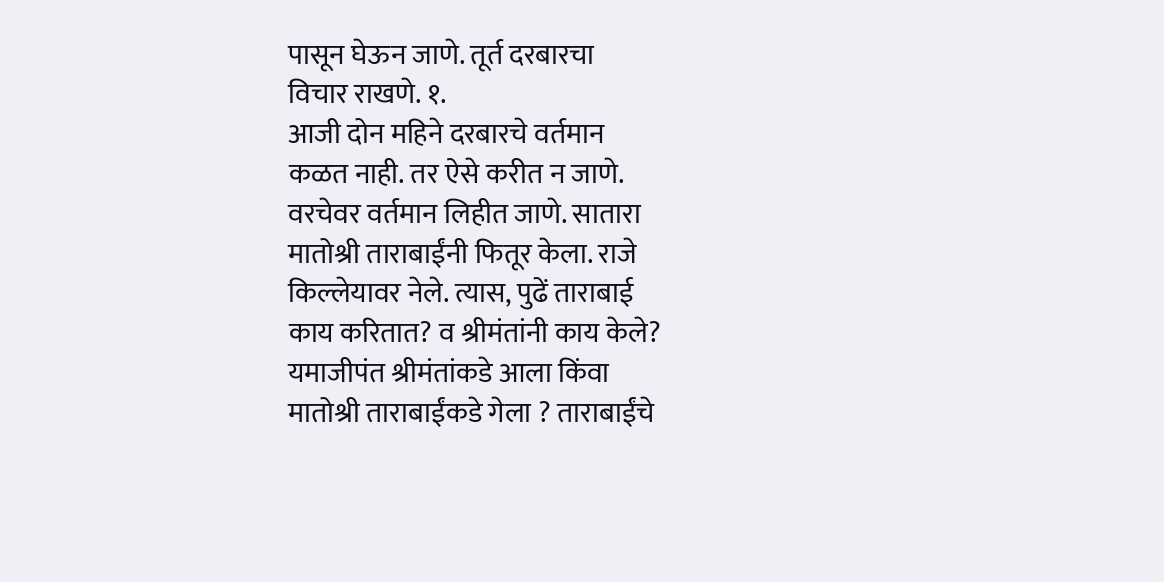पासून घेऊन जाणे. तूर्त दरबारचा
विचार राखणे. १.
आजी दोन महिने दरबारचे वर्तमान
कळत नाही. तर ऐसे करीत न जाणे.
वरचेवर वर्तमान लिहीत जाणे. सातारा
मातोश्री ताराबाईंनी फितूर केला. राजे
किल्लेयावर नेले. त्यास, पुढें ताराबाई
काय करितात? व श्रीमंतांनी काय केले?
यमाजीपंत श्रीमंतांकडे आला किंवा
मातोश्री ताराबाईंकडे गेला ? ताराबाईंचे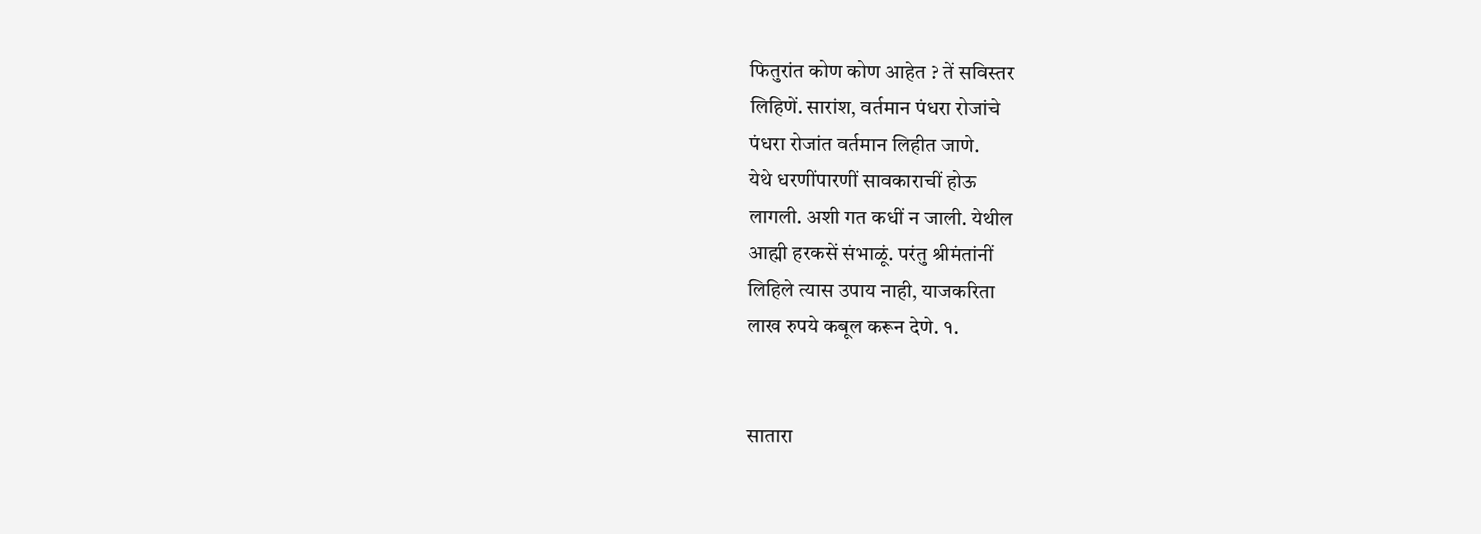फितुरांत कोण कोण आहेत ? तें सविस्तर
लिहिणें. सारांश, वर्तमान पंधरा रोजांचे
पंधरा रोजांत वर्तमान लिहीत जाणे.
येथे धरणींपारणीं सावकाराचीं होऊ
लागली. अशी गत कधीं न जाली. येथील
आह्मी हरकसें संभाळूं. परंतु श्रीमंतांनीं
लिहिले त्यास उपाय नाही, याजकरिता
लाख रुपये कबूल करून देणे. १.


सातारा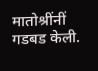मातोश्रींनीं गडबड केली.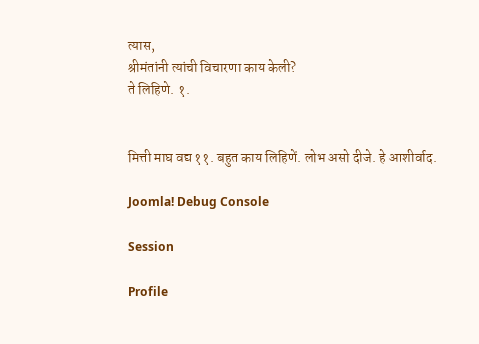त्यास,
श्रीमंतांनी त्यांची विचारणा काय केली?
ते लिहिणे. १.


मित्ती माघ वद्य ११. बहुत काय लिहिणें. लोभ असो दीजे. हे आशीर्वाद.

Joomla! Debug Console

Session

Profile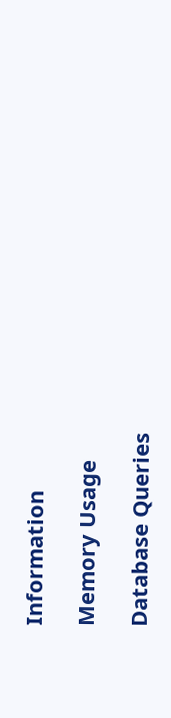Information

Memory Usage

Database Queries